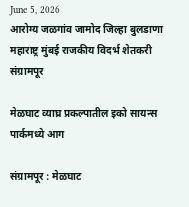June 5, 2026
आरोग्य जळगांव जामोद जिल्हा बुलडाणा महाराष्ट्र मुंबई राजकीय विदर्भ शेतकरी संग्रामपूर

मेळघाट व्याघ्र प्रकल्पातील इको सायन्स पार्कमध्ये आग

संग्रामपूर : मेळघाट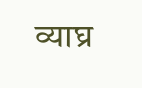व्याघ्र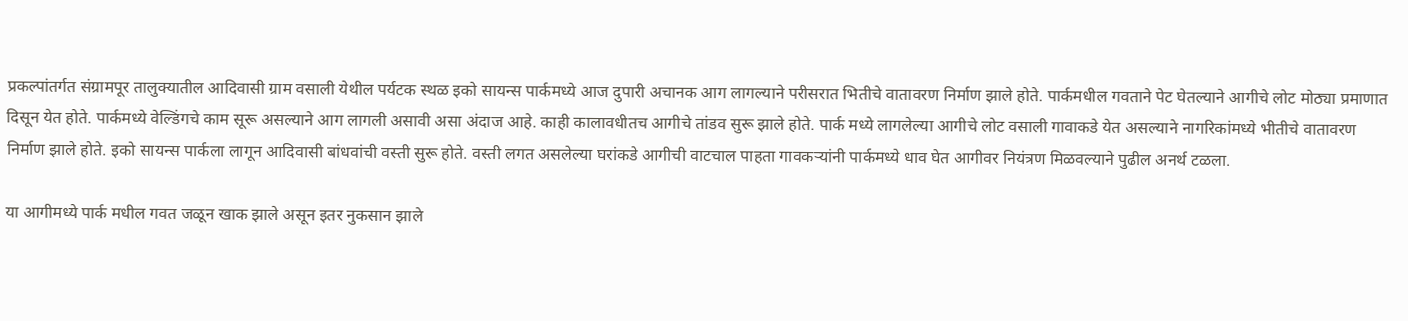प्रकल्पांतर्गत संग्रामपूर तालुक्यातील आदिवासी ग्राम वसाली येथील पर्यटक स्थळ इको सायन्स पार्कमध्ये आज दुपारी अचानक आग लागल्याने परीसरात भितीचे वातावरण निर्माण झाले होते. पार्कमधील गवताने पेट घेतल्याने आगीचे लोट मोठ्या प्रमाणात दिसून येत होते. पार्कमध्ये वेल्डिंगचे काम सूरू असल्याने आग लागली असावी असा अंदाज आहे. काही कालावधीतच आगीचे तांडव सुरू झाले होते. पार्क मध्ये लागलेल्या आगीचे लोट वसाली गावाकडे येत असल्याने नागरिकांमध्ये भीतीचे वातावरण निर्माण झाले होते. इको सायन्स पार्कला लागून आदिवासी बांधवांची वस्ती सुरू होते. वस्ती लगत असलेल्या घरांकडे आगीची वाटचाल पाहता गावकऱ्यांनी पार्कमध्ये धाव घेत आगीवर नियंत्रण मिळवल्याने पुढील अनर्थ टळला.

या आगीमध्ये पार्क मधील गवत जळून खाक झाले असून इतर नुकसान झाले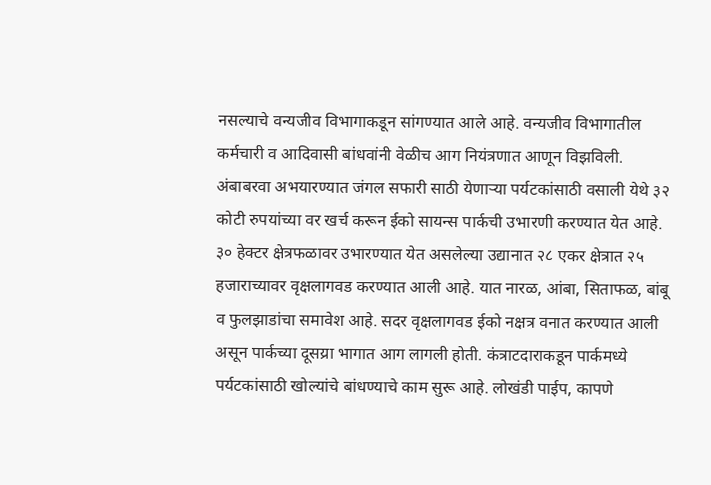नसल्याचे वन्यजीव विभागाकडून सांगण्यात आले आहे. वन्यजीव विभागातील कर्मचारी व आदिवासी बांधवांनी वेळीच आग नियंत्रणात आणून विझविली. अंबाबरवा अभयारण्यात जंगल सफारी साठी येणाऱ्या पर्यटकांसाठी वसाली येथे ३२ कोटी रुपयांच्या वर खर्च करून ईको सायन्स पार्कची उभारणी करण्यात येत आहे. ३० हेक्टर क्षेत्रफळावर उभारण्यात येत असलेल्या उद्यानात २८ एकर क्षेत्रात २५ हजाराच्यावर वृक्षलागवड करण्यात आली आहे. यात नारळ, आंबा, सिताफळ, बांबू व फुलझाडांचा समावेश आहे. सदर वृक्षलागवड ईको नक्षत्र वनात करण्यात आली असून पार्कच्या दूसय्रा भागात आग लागली होती. कंत्राटदाराकडून पार्कमध्ये पर्यटकांसाठी खोल्यांचे बांधण्याचे काम सुरू आहे. लोखंडी पाईप, कापणे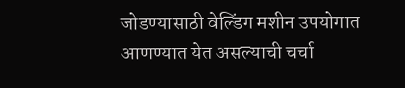जोडण्यासाठी वेल्डिंग मशीन उपयोगात आणण्यात येत असल्याची चर्चा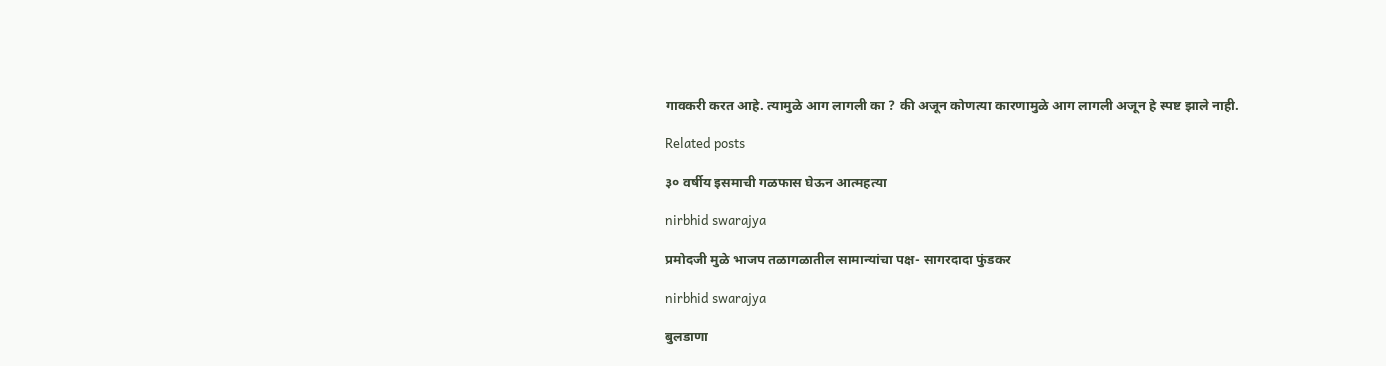गावकरी करत आहे. त्यामुळे आग लागली का ? की अजून कोणत्या कारणामुळे आग लागली अजून हे स्पष्ट झाले नाही.

Related posts

३० वर्षीय इसमाची गळफास घेऊन आत्महत्या

nirbhid swarajya

प्रमोदजी मुळे भाजप तळागळातील सामान्यांचा पक्ष- सागरदादा फुंडकर

nirbhid swarajya

बुलडाणा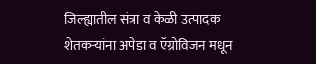जिल्ह्यातील संत्रा व केळी उत्पादक शेतकऱ्यांना अपेडा व ऍग्रोविजन मधून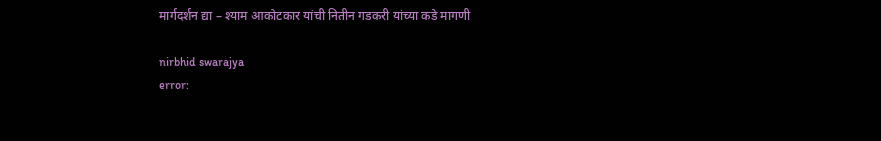मार्गदर्शन द्या – श्याम आकोटकार यांची नितीन गडकरी यांच्या कडे मागणी

nirbhid swarajya
error: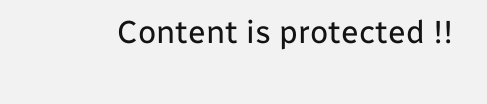Content is protected !!